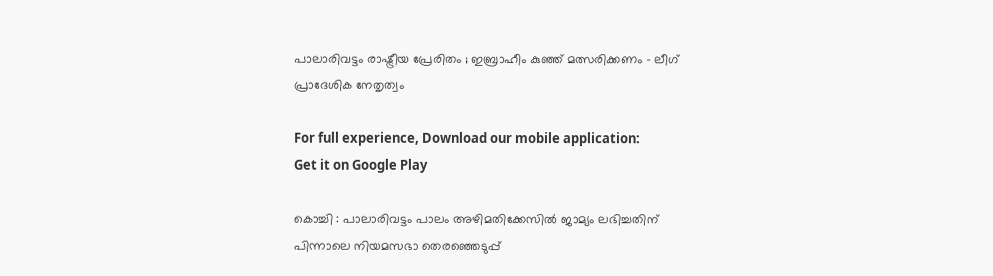പാലാരിവട്ടം രാഷ്ട്രീയ പ്രേരിതം ; ഇബ്രാഹീം കുഞ്ഞ് മത്സരിക്കണം – ലീഗ് പ്രാദേശിക നേതൃത്വം

For full experience, Download our mobile application:
Get it on Google Play

കൊച്ചി : പാലാരിവട്ടം പാലം അഴിമതിക്കേസില്‍ ജാമ്യം ലഭിച്ചതിന് പിന്നാലെ നിയമസഭാ തെരഞ്ഞെടുപ്പ്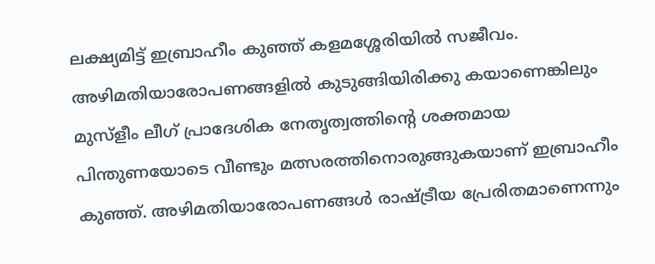ലക്ഷ്യമിട്ട് ഇബ്രാഹീം കുഞ്ഞ് കളമശ്ശേരിയില്‍ സജീവം. അഴിമതിയാരോപണങ്ങളില്‍ കുടുങ്ങിയിരിക്കു കയാണെങ്കിലും മുസ്‌ളീം ലീഗ് പ്രാദേശിക നേതൃത്വത്തിന്റെ ശക്തമായ പിന്തുണയോടെ വീണ്ടും മത്സരത്തിനൊരുങ്ങുകയാണ് ഇബ്രാഹീം കുഞ്ഞ്. അഴിമതിയാരോപണങ്ങള്‍ രാഷ്ട്രീയ പ്രേരിതമാണെന്നും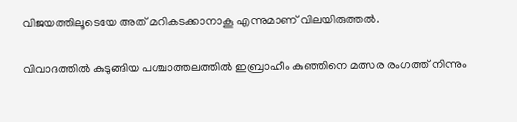വിജയത്തിലൂടെയേ അത് മറികടക്കാനാകൂ എന്നുമാണ് വിലയിരുത്തല്‍.

വിവാദത്തില്‍ കുടുങ്ങിയ പശ്ചാത്തലത്തില്‍ ഇബ്രാഹീം കുഞ്ഞിനെ മത്സര രംഗത്ത് നിന്നും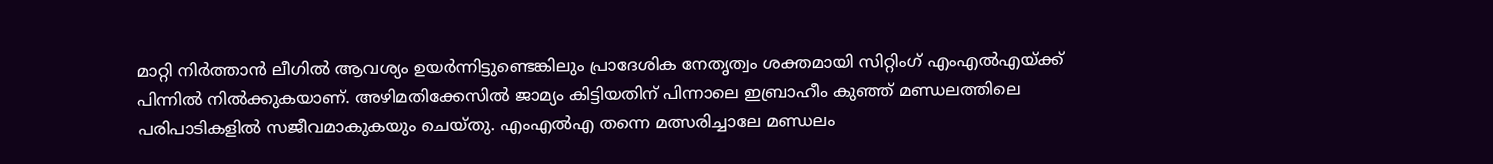മാറ്റി നിര്‍ത്താന്‍ ലീഗില്‍ ആവശ്യം ഉയര്‍ന്നിട്ടുണ്ടെങ്കിലും പ്രാദേശിക നേതൃത്വം ശക്തമായി സിറ്റിംഗ് എംഎല്‍എയ്ക്ക് പിന്നില്‍ നില്‍ക്കുകയാണ്. അഴിമതിക്കേസില്‍ ജാമ്യം കിട്ടിയതിന് പിന്നാലെ ഇബ്രാഹീം കുഞ്ഞ് മണ്ഡലത്തിലെ പരിപാടികളില്‍ സജീവമാകുകയും ചെയ്തു. എംഎല്‍എ തന്നെ മത്സരിച്ചാലേ മണ്ഡലം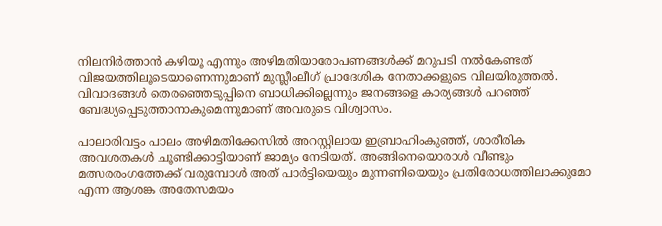നിലനിര്‍ത്താന്‍ കഴിയൂ എന്നും അഴിമതിയാരോപണങ്ങള്‍ക്ക് മറുപടി നല്‍കേണ്ടത് വിജയത്തിലൂടെയാണെന്നുമാണ് മുസ്ലീംലീഗ് പ്രാദേശിക നേതാക്കളുടെ വിലയിരുത്തല്‍. വിവാദങ്ങള്‍ തെരഞ്ഞെടുപ്പിനെ ബാധിക്കില്ലെന്നും ജനങ്ങളെ കാര്യങ്ങള്‍ പറഞ്ഞ് ബേദ്ധ്യപ്പെടുത്താനാകുമെന്നുമാണ് അവരുടെ വിശ്വാസം.

പാലാരിവട്ടം പാലം അഴിമതിക്കേസില്‍ അറസ്റ്റിലായ ഇബ്രാഹിംകുഞ്ഞ്, ശാരീരിക അവശതകള്‍ ചൂണ്ടിക്കാട്ടിയാണ് ജാമ്യം നേടിയത്. അങ്ങിനെയൊരാള്‍ വീണ്ടും മത്സരരംഗത്തേക്ക് വരുമ്പോള്‍ അത് പാര്‍ട്ടിയെയും മുന്നണിയെയും പ്രതിരോധത്തിലാക്കുമോ എന്ന ആശങ്ക അതേസമയം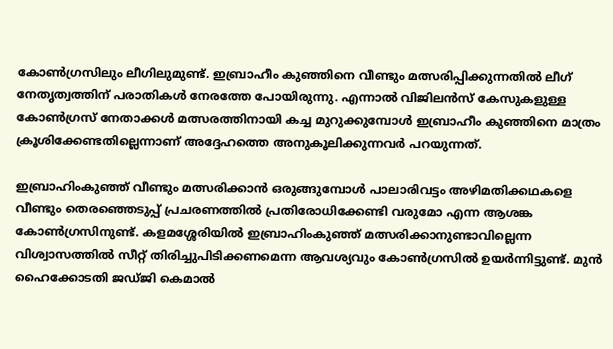കോണ്‍ഗ്രസിലും ലീഗിലുമുണ്ട്. ഇബ്രാഹീം കുഞ്ഞിനെ വീണ്ടും മത്സരിപ്പിക്കുന്നതില്‍ ലീഗ് നേതൃത്വത്തിന് പരാതികള്‍ നേരത്തേ പോയിരുന്നു. എന്നാല്‍ വിജിലന്‍സ് കേസുകളുള്ള കോണ്‍ഗ്രസ് നേതാക്കള്‍ മത്സരത്തിനായി കച്ച മുറുക്കുമ്പോള്‍ ഇബ്രാഹീം കുഞ്ഞിനെ മാത്രം ക്രൂശിക്കേണ്ടതില്ലെന്നാണ് അദ്ദേഹത്തെ അനുകൂലിക്കുന്നവര്‍ പറയുന്നത്.

ഇബ്രാഹിംകുഞ്ഞ് വീണ്ടും മത്സരിക്കാന്‍ ഒരുങ്ങുമ്പോള്‍ പാലാരിവട്ടം അഴിമതിക്കഥകളെ വീണ്ടും തെരഞ്ഞെടുപ്പ് പ്രചരണത്തില്‍ പ്രതിരോധിക്കേണ്ടി വരുമോ എന്ന ആശങ്ക കോണ്‍ഗ്രസിനുണ്ട്. കളമശ്ശേരിയില്‍ ഇബ്രാഹിംകുഞ്ഞ് മത്സരിക്കാനുണ്ടാവില്ലെന്ന വിശ്വാസത്തില്‍ സീറ്റ് തിരിച്ചുപിടിക്കണമെന്ന ആവശ്യവും കോണ്‍ഗ്രസില്‍ ഉയര്‍ന്നിട്ടുണ്ട്. മുന്‍ ഹൈക്കോടതി ജഡ്ജി കെമാല്‍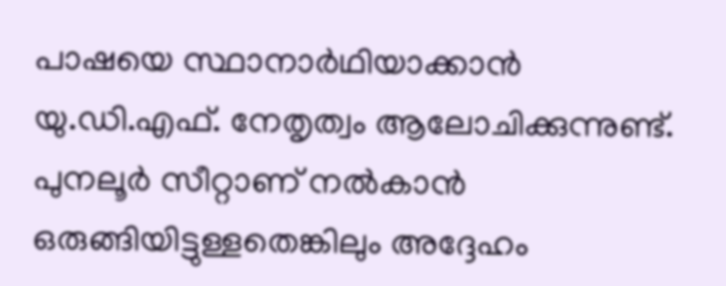പാഷയെ സ്ഥാനാര്‍ഥിയാക്കാന്‍ യു.ഡി.എഫ്. നേതൃത്വം ആലോചിക്കുന്നുണ്ട്. പുനലൂര്‍ സീറ്റാണ് നല്‍കാന്‍ ഒരുങ്ങിയിട്ടുള്ളതെങ്കിലും അദ്ദേഹം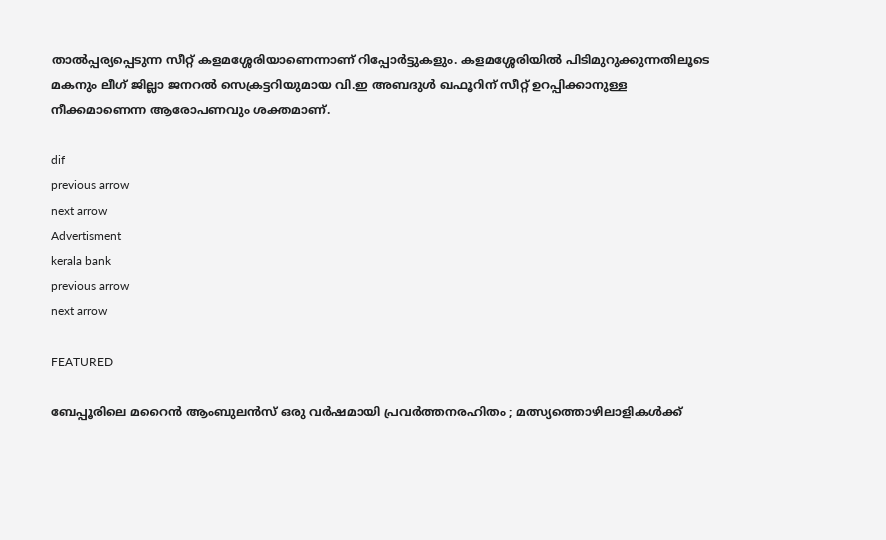താല്‍പ്പര്യപ്പെടുന്ന സീറ്റ് കളമശ്ശേരിയാണെന്നാണ് റിപ്പോര്‍ട്ടുകളും. കളമശ്ശേരിയില്‍ പിടിമുറുക്കുന്നതിലൂടെ മകനും ലീഗ് ജില്ലാ ജനറല്‍ സെക്രട്ടറിയുമായ വി.ഇ അബദുള്‍ ഖഫൂറിന് സീറ്റ് ഉറപ്പിക്കാനുള്ള നീക്കമാണെന്ന ആരോപണവും ശക്തമാണ്.

dif
previous arrow
next arrow
Advertisment
kerala bank
previous arrow
next arrow

FEATURED

ബേപ്പൂരിലെ മറൈൻ ആംബുലൻസ് ഒരു വർഷമായി പ്രവർത്തനരഹിതം ; മത്സ്യത്തൊഴിലാളികൾക്ക്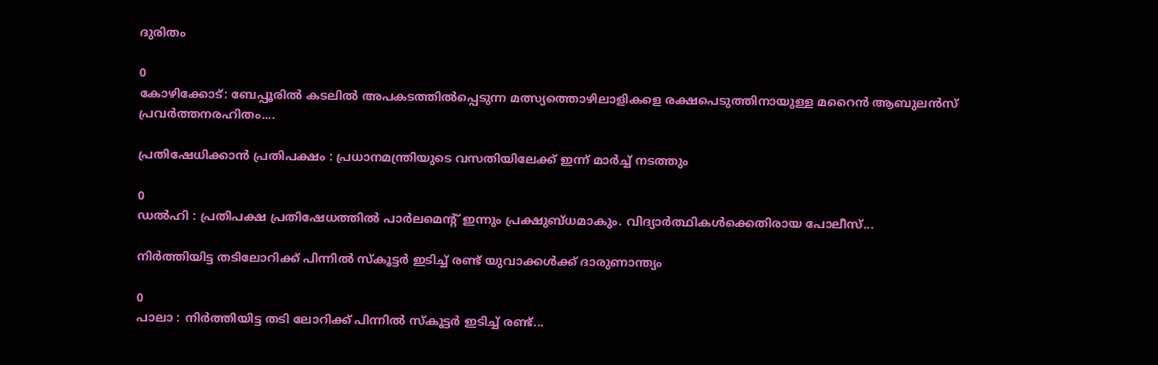ദുരിതം

0
കോഴിക്കോട്: ബേപ്പൂരിൽ കടലിൽ അപകടത്തിൽപ്പെടുന്ന മത്സ്യത്തൊഴിലാളികളെ രക്ഷപെടുത്തിനായുള്ള മറൈൻ ആബുലൻസ് പ്രവർത്തനരഹിതം....

പ്രതിഷേധിക്കാൻ പ്രതിപക്ഷം : പ്രധാനമന്ത്രിയുടെ വസതിയിലേക്ക് ഇന്ന് മാർച്ച് നടത്തും

0
ഡൽഹി : പ്രതിപക്ഷ പ്രതിഷേധത്തിൽ പാർലമെന്റ് ഇന്നും പ്രക്ഷുബ്ധമാകും. വിദ്യാർത്ഥികൾക്കെതിരായ പോലീസ്...

നിർത്തിയിട്ട തടിലോറിക്ക് പിന്നിൽ സ്‌കൂട്ടർ ഇടിച്ച് രണ്ട് യുവാക്കൾക്ക് ദാരുണാന്ത്യം

0
പാലാ : നിർത്തിയിട്ട തടി ലോറിക്ക് പിന്നിൽ സ്‌കൂട്ടർ ഇടിച്ച് രണ്ട്...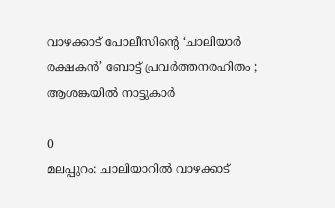വാഴക്കാട് പോലീസിന്റെ ‘ചാലിയാർ രക്ഷകൻ’ ബോട്ട് പ്രവർത്തനരഹിതം ; ആശങ്കയിൽ നാട്ടുകാർ

0
മലപ്പുറം: ചാലിയാറിൽ വാഴക്കാട്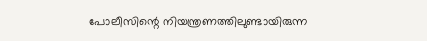പോലീസിന്റെ നിയന്ത്രണത്തിലുണ്ടായിരുന്ന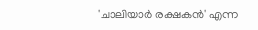'ചാലിയാർ രക്ഷകൻ' എന്ന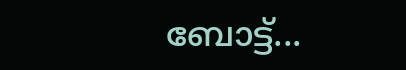ബോട്ട്...